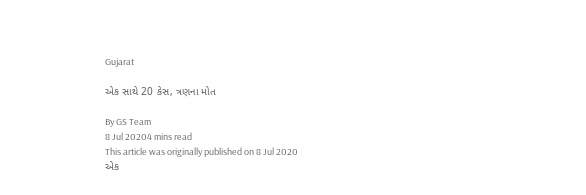Gujarat

એક સાથે 20 કેસ, ત્રણના મોત

By GS Team
8 Jul 20204 mins read
This article was originally published on 8 Jul 2020
એક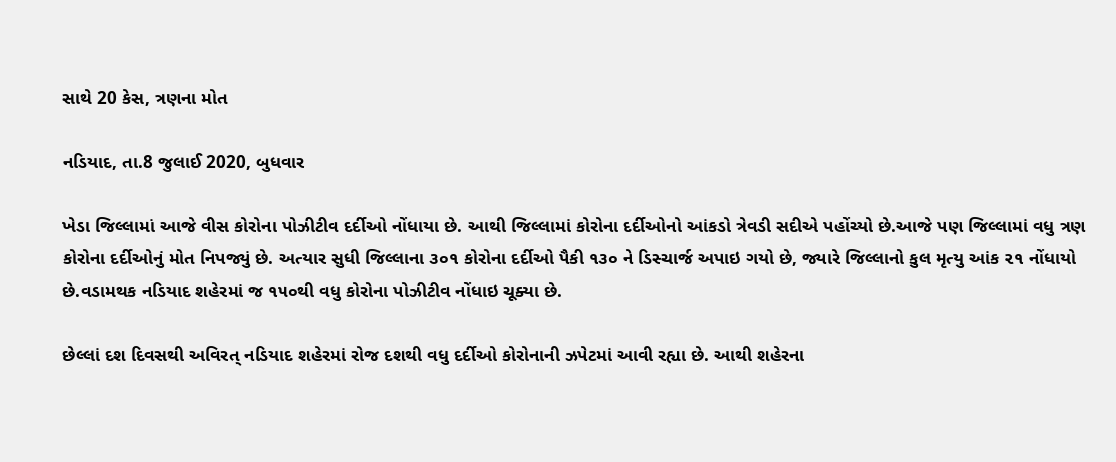સાથે 20 કેસ, ત્રણના મોત

નડિયાદ, તા.8 જુલાઈ 2020, બુધવાર

ખેડા જિલ્લામાં આજે વીસ કોરોના પોઝીટીવ દર્દીઓ નોંધાયા છે. આથી જિલ્લામાં કોરોના દર્દીઓનો આંકડો ત્રેવડી સદીએ પહોંચ્યો છે.આજે પણ જિલ્લામાં વધુ ત્રણ કોરોના દર્દીઓનું મોત નિપજ્યું છે. અત્યાર સુધી જિલ્લાના ૩૦૧ કોરોના દર્દીઓ પૈકી ૧૩૦ ને ડિસ્ચાર્જ અપાઇ ગયો છે, જ્યારે જિલ્લાનો કુલ મૃત્યુ આંક ૨૧ નોંધાયો છે.વડામથક નડિયાદ શહેરમાં જ ૧૫૦થી વધુ કોરોના પોઝીટીવ નોંધાઇ ચૂક્યા છે.

છેલ્લાં દશ દિવસથી અવિરત્ નડિયાદ શહેરમાં રોજ દશથી વધુ દર્દીઓ કોરોનાની ઝપેટમાં આવી રહ્યા છે. આથી શહેરના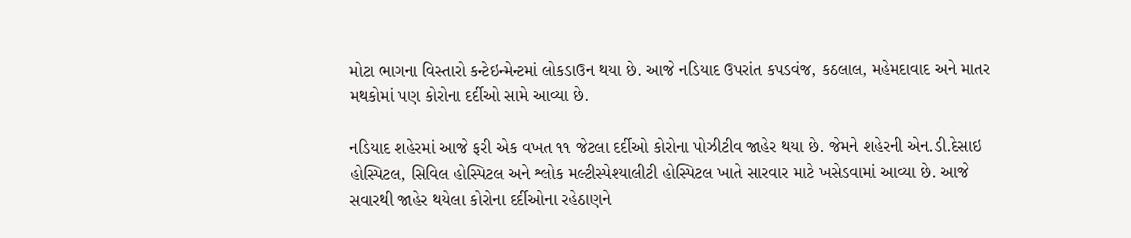મોટા ભાગના વિસ્તારો કન્ટેઇન્મેન્ટમાં લોકડાઉન થયા છે. આજે નડિયાદ ઉપરાંત કપડવંજ, કઠલાલ, મહેમદાવાદ અને માતર મથકોમાં પણ કોરોના દર્દીઓ સામે આવ્યા છે.

નડિયાદ શહેરમાં આજે ફરી એક વખત ૧૧ જેટલા દર્દીઓ કોરોના પોઝીટીવ જાહેર થયા છે. જેમને શહેરની એન.ડી.દેસાઇ હોસ્પિટલ, સિવિલ હોસ્પિટલ અને શ્લોક મલ્ટીસ્પેશ્યાલીટી હોસ્પિટલ ખાતે સારવાર માટે ખસેડવામાં આવ્યા છે. આજે સવારથી જાહેર થયેલા કોરોના દર્દીઓના રહેઠાણને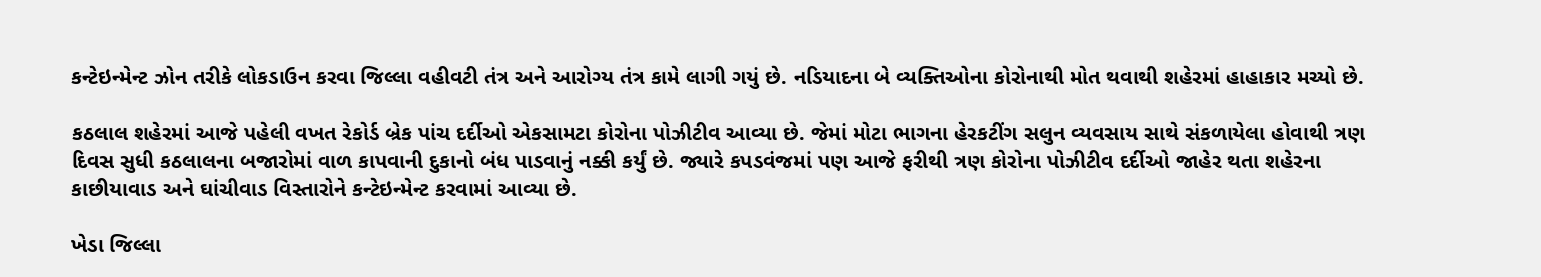કન્ટેઇન્મેન્ટ ઝોન તરીકે લોકડાઉન કરવા જિલ્લા વહીવટી તંત્ર અને આરોગ્ય તંત્ર કામે લાગી ગયું છે. નડિયાદના બે વ્યક્તિઓના કોરોનાથી મોત થવાથી શહેરમાં હાહાકાર મચ્યો છે.

કઠલાલ શહેરમાં આજે પહેલી વખત રેકોર્ડ બ્રેક પાંચ દર્દીઓ એકસામટા કોરોના પોઝીટીવ આવ્યા છે. જેમાં મોટા ભાગના હેરકટીંગ સલુન વ્યવસાય સાથે સંકળાયેલા હોવાથી ત્રણ દિવસ સુધી કઠલાલના બજારોમાં વાળ કાપવાની દુકાનો બંધ પાડવાનું નક્કી કર્યું છે. જ્યારે કપડવંજમાં પણ આજે ફરીથી ત્રણ કોરોના પોઝીટીવ દર્દીઓ જાહેર થતા શહેરના કાછીયાવાડ અને ઘાંચીવાડ વિસ્તારોને કન્ટેઇન્મેન્ટ કરવામાં આવ્યા છે.

ખેડા જિલ્લા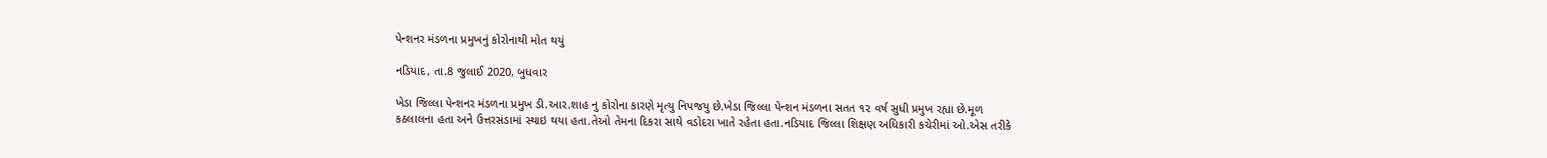પેન્શનર મંડળના પ્રમુખનું કોરોનાથી મોત થયું

નડિયાદ, તા.8 જુલાઈ 2020, બુધવાર

ખેડા જિલ્લા પેન્શનર મંડળના પ્રમુખ ડી.આર.શાહ નુ કોરોના કારણે મૃત્યુ નિપજયુ છે.ખેડા જિલ્લા પેન્શન મંડળના સતત ૧૨ વર્ષ સુધી પ્રમુખ રહ્યા છે.મૂળ કઠલાલના હતા અને ઉત્તરસંડામાં સ્થાઇ થયા હતા.તેઓ તેમના દિકરા સાથે વડોદરા ખાતે રહેતા હતા.નડિયાદ જિલ્લા શિક્ષણ અધિકારી કચેરીમાં ઓ.એસ તરીકે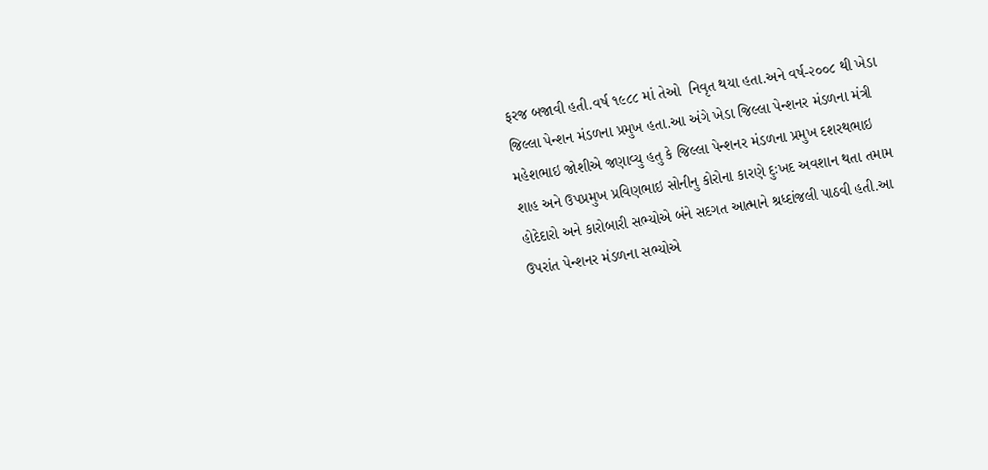ફરજ બજાવી હતી.વર્ષ ૧૯૮૮ માં તેઓ  નિવૃત થયા હતા.અને વર્ષ-૨૦૦૮ થી ખેડા જિલ્લા પેન્શન મંડળના પ્રમુખ હતા.આ અંગે ખેડા જિલ્લા પેન્શનર મંડળના મંત્રી મહેશભાઇ જોશીએ જણાવ્યુ હતુ કે જિલ્લા પેન્શનર મંડળના પ્રમુખ દશરથભાઇ શાહ અને ઉપપ્રમુખ પ્રવિણભાઇ સોનીનુ કોરોના કારણે દુઃખદ અવશાન થતા તમામ હોદેદારો અને કારોબારી સભ્યોએ બંને સદગત આત્માને શ્રધ્દાંજલી પાઠવી હતી.આ ઉપરાંત પેન્શનર મંડળના સભ્યોએ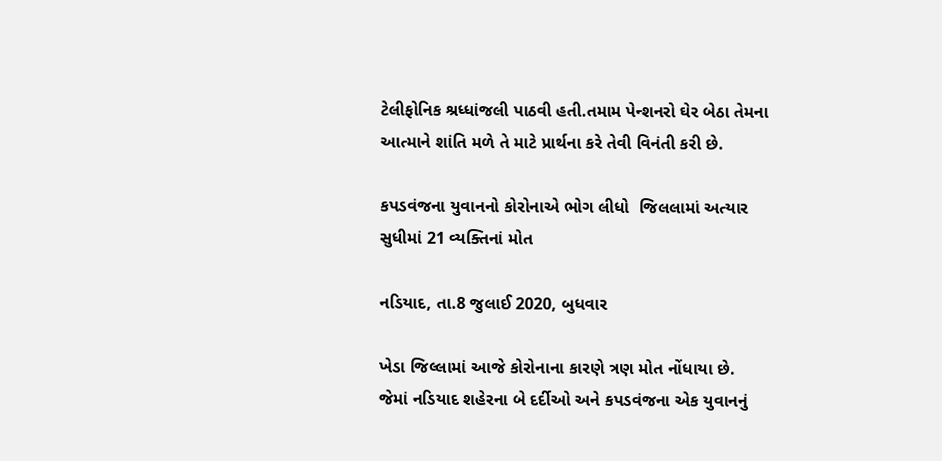ટેલીફોનિક શ્રધ્ધાંજલી પાઠવી હતી.તમામ પેન્શનરો ઘેર બેઠા તેમના આત્માને શાંતિ મળે તે માટે પ્રાર્થના કરે તેવી વિનંતી કરી છે.

કપડવંજના યુવાનનો કોરોનાએ ભોગ લીધો  જિલલામાં અત્યાર સુધીમાં 21 વ્યક્તિનાં મોત

નડિયાદ, તા.8 જુલાઈ 2020, બુધવાર

ખેડા જિલ્લામાં આજે કોરોનાના કારણે ત્રણ મોત નોંધાયા છે. જેમાં નડિયાદ શહેરના બે દર્દીઓ અને કપડવંજના એક યુવાનનું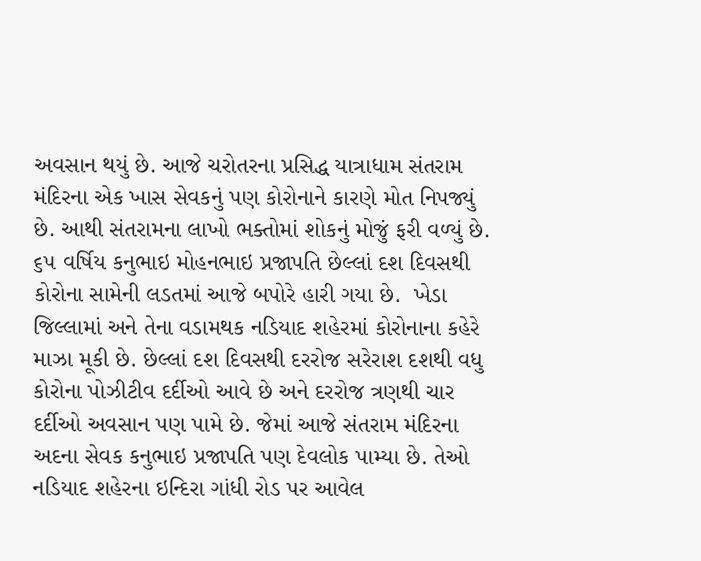અવસાન થયું છે. આજે ચરોતરના પ્રસિદ્ધ યાત્રાધામ સંતરામ મંદિરના એક ખાસ સેવકનું પણ કોરોનાને કારણે મોત નિપજ્યું છે. આથી સંતરામના લાખો ભક્તોમાં શોકનું મોજું ફરી વળ્યું છે. ૬૫ વર્ષિય કનુભાઇ મોહનભાઇ પ્રજાપતિ છેલ્લાં દશ દિવસથી કોરોના સામેની લડતમાં આજે બપોરે હારી ગયા છે.  ખેડા જિલ્લામાં અને તેના વડામથક નડિયાદ શહેરમાં કોરોનાના કહેરે માઝા મૂકી છે. છેલ્લાં દશ દિવસથી દરરોજ સરેરાશ દશથી વધુ કોરોના પોઝીટીવ દર્દીઓ આવે છે અને દરરોજ ત્રણથી ચાર દર્દીઓ અવસાન પણ પામે છે. જેમાં આજે સંતરામ મંદિરના અદના સેવક કનુભાઇ પ્રજાપતિ પણ દેવલોક પામ્યા છે. તેઓ નડિયાદ શહેરના ઇન્દિરા ગાંધી રોડ પર આવેલ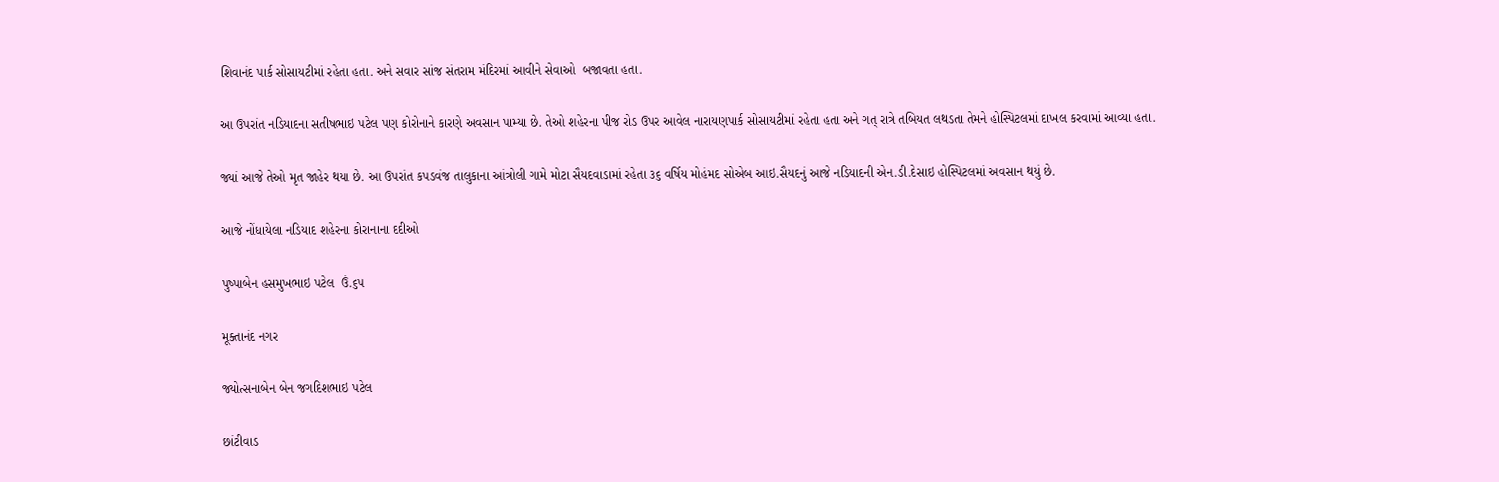શિવાનંદ પાર્ક સોસાયટીમાં રહેતા હતા. અને સવાર સાંજ સંતરામ મંદિરમાં આવીને સેવાઓ  બજાવતા હતા.

આ ઉપરાંત નડિયાદના સતીષભાઇ પટેલ પણ કોરોનાને કારણે અવસાન પામ્યા છે. તેઓ શહેરના પીજ રોડ ઉપર આવેલ નારાયણપાર્ક સોસાયટીમાં રહેતા હતા અને ગત્ રાત્રે તબિયત લથડતા તેમને હોસ્પિટલમાં દાખલ કરવામાં આવ્યા હતા.

જ્યાં આજે તેઓ મૃત જાહેર થયા છે. આ ઉપરાંત કપડવંજ તાલુકાના આંત્રોલી ગામે મોટા સૈયદવાડામાં રહેતા ૩૬ વર્ષિય મોહંમદ સોએબ આઇ.સૈયદનું આજે નડિયાદની એન.ડી.દેસાઇ હોસ્પિટલમાં અવસાન થયું છે.

આજે નોંધાયેલા નડિયાદ શહેરના કોરાનાના દદીઓ

પુષ્પાબેન હસમુખભાઇ પટેલ  ઉં.૬૫

મૂક્તાનંદ નગર

જ્યોત્સનાબેન બેન જગદિશભાઇ પટેલ

છાંટીવાડ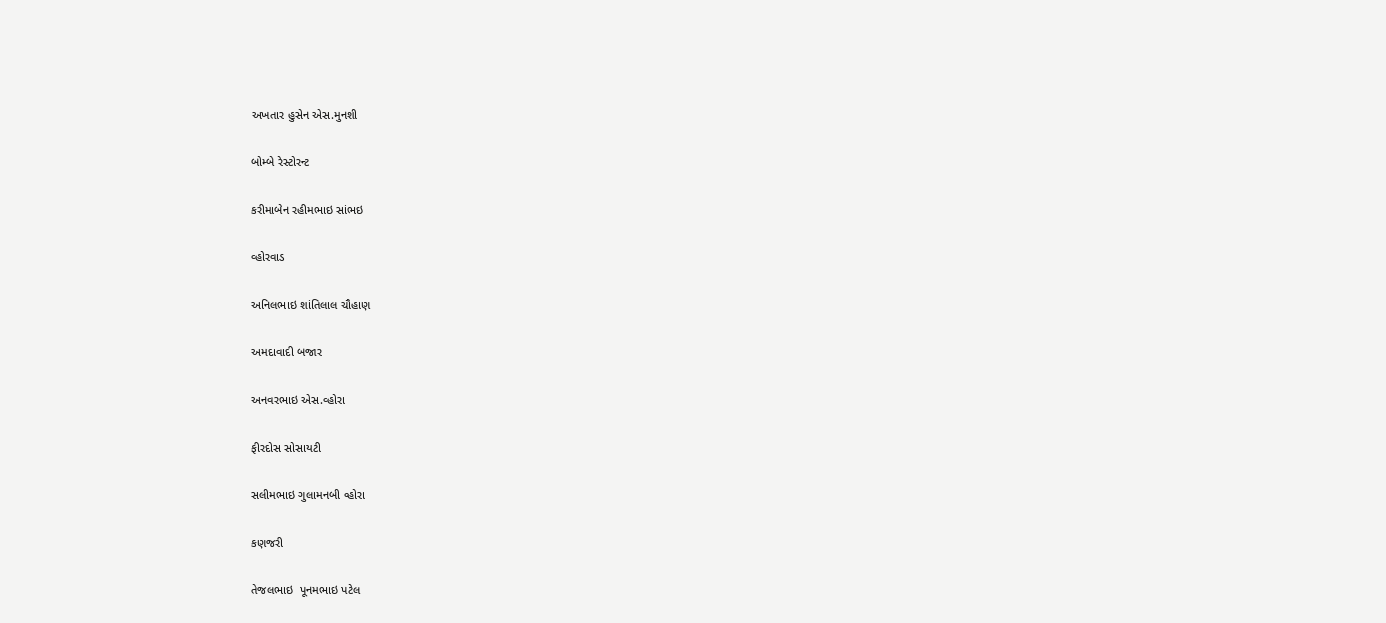અખતાર હુસેન એસ.મુનશી

બોમ્બે રેસ્ટોરન્ટ

કરીમાબેન રહીમભાઇ સાંભઇ

વ્હોરવાડ

અનિલભાઇ શાંતિલાલ ચૌહાણ

અમદાવાદી બજાર

અનવરભાઇ એસ.વ્હોરા

ફીરદોસ સોસાયટી

સલીમભાઇ ગુલામનબી વ્હોરા

કણજરી

તેજલભાઇ  પૂનમભાઇ પટેલ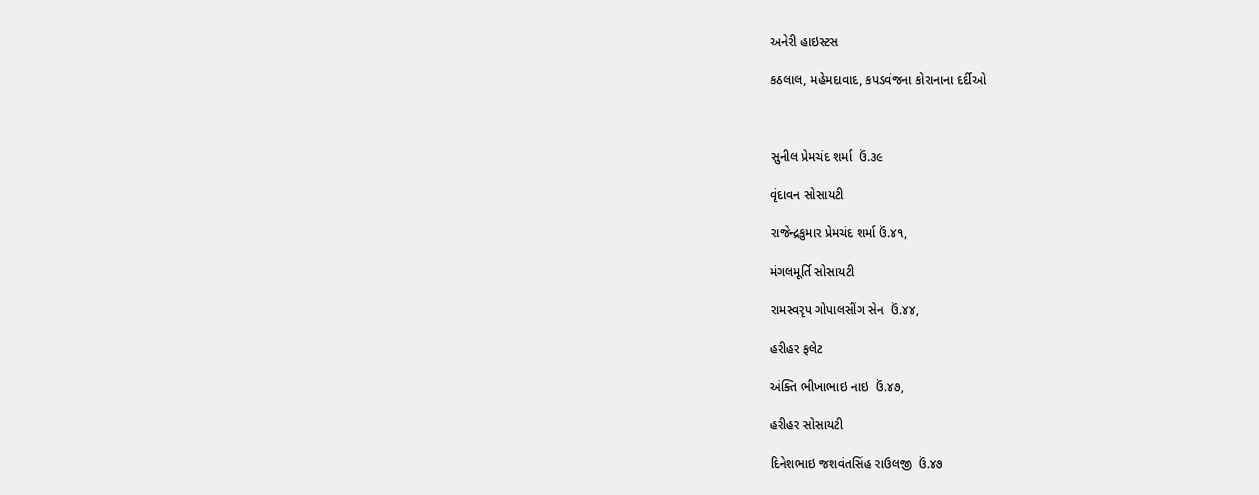અનેરી હાઇસ્ટસ

કઠલાલ, મહેમદાવાદ, કપડવંજના કોરાનાના દર્દીઓ



સુનીલ પ્રેમચંદ શર્મા  ઉં.૩૯

વૃંદાવન સોસાયટી

રાજેન્દ્રકુમાર પ્રેમચંદ શર્મા ઉં.૪૧,

મંગલમૂર્તિ સોસાયટી

રામસ્વરૃપ ગોપાલસીંગ સેન  ઉં.૪૪,

હરીહર ફલેટ

અંક્તિ ભીખાભાઇ નાઇ  ઉં.૪૭,

હરીહર સોસાયટી

દિનેશભાઇ જશવંતસિંહ રાઉલજી  ઉં.૪૭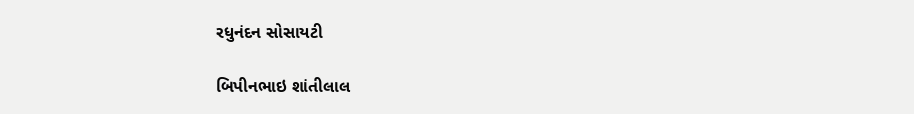રધુનંદન સોસાયટી

બિપીનભાઇ શાંતીલાલ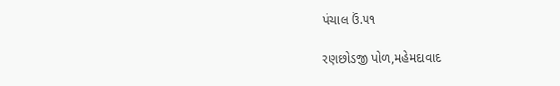પંચાલ ઉં.૫૧

રણછોડજી પોળ,મહેમદાવાદ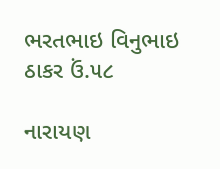ભરતભાઇ વિનુભાઇ ઠાકર ઉં.૫૮

નારાયણ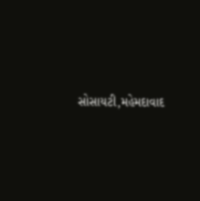સોસાયટી,મહેમદાવાદ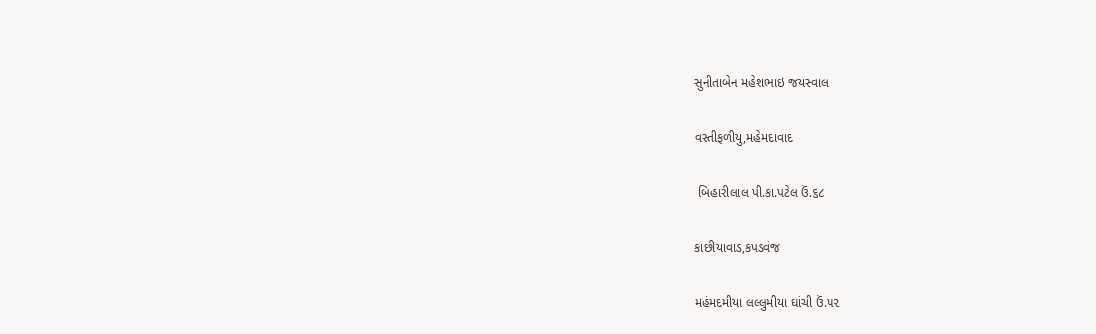સુનીતાબેન મહેશભાઇ જયસ્વાલ

વસ્તીફળીયુ,મહેમદાવાદ

 બિહારીલાલ પી.કા.પટેલ ઉં.૬૮

કાછીયાવાડ,કપડવંજ

મહંમદમીયા લલ્લુમીયા ઘાંચી ઉં.૫૨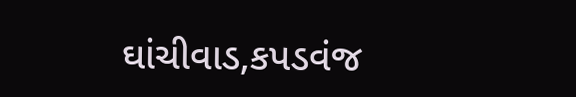ઘાંચીવાડ,કપડવંજ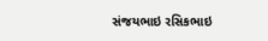સંજયભાઇ રસિકભાઇ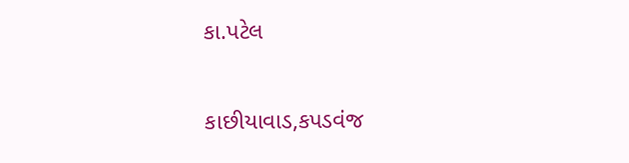કા.પટેલ

કાછીયાવાડ,કપડવંજ